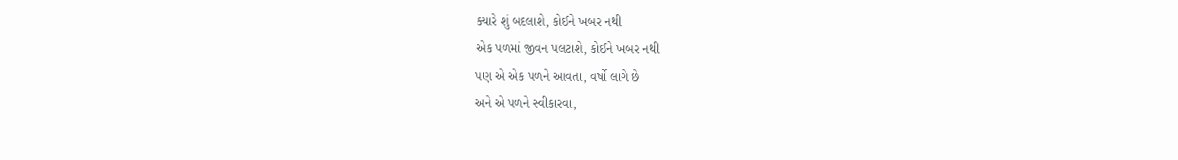ક્યારે શું બદલાશે, કોઈને ખબર નથી
એક પળમાં જીવન પલટાશે, કોઈને ખબર નથી
પણ એ એક પળને આવતા, વર્ષો લાગે છે
અને એ પળને સ્વીકારવા,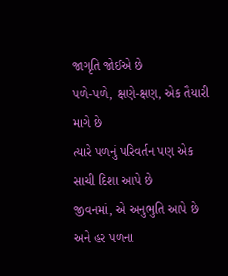જાગૃતિ જોઈએ છે
પળે-પળે, ક્ષણે-ક્ષણ, એક તૈયારી માગે છે
ત્યારે પળનું પરિવર્તન પણ એક સાચી દિશા આપે છે
જીવનમાં, એ અનુભુતિ આપે છે
અને હર પળના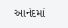આનંદમાં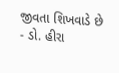જીવતા શિખવાડે છે
- ડો. હીરા